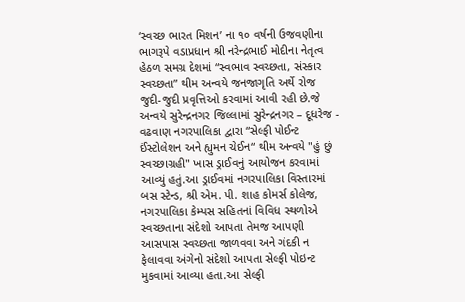‘સ્વચ્છ ભારત મિશન’ ના ૧૦ વર્ષની ઉજવણીના ભાગરૂપે વડાપ્રધાન શ્રી નરેન્દ્રભાઈ મોદીના નેતૃત્વ હેઠળ સમગ્ર દેશમાં “સ્વભાવ સ્વચ્છતા, સંસ્કાર સ્વચ્છતા” થીમ અન્વયે જનજાગૃતિ અર્થે રોજ જુદી-જુદી પ્રવૃત્તિઓ કરવામાં આવી રહી છે.જે અન્વયે સુરેન્દ્રનગર જિલ્લામાં સુરેન્દ્રનગર – દૂધરેજ - વઢવાણ નગરપાલિકા દ્વારા “સેલ્ફી પોઈન્ટ ઈંસ્ટોલેશન અને હ્યુમન ચેઈન“ થીમ અન્વયે "હું છું સ્વચ્છાગ્રહી" ખાસ ડ્રાઈવનું આયોજન કરવામાં આવ્યું હતું.આ ડ્રાઈવમાં નગરપાલિકા વિસ્તારમાં બસ સ્ટેન્ડ, શ્રી એમ. પી. શાહ કોમર્સ કોલેજ, નગરપાલિકા કેમ્પસ સહિતનાં વિવિધ સ્થળોએ સ્વચ્છતાના સંદેશો આપતા તેમજ આપણી આસપાસ સ્વચ્છતા જાળવવા અને ગંદકી ન ફેલાવવા અંગેનો સંદેશો આપતા સેલ્ફી પોઇન્ટ મુકવામાં આવ્યા હતા.આ સેલ્ફી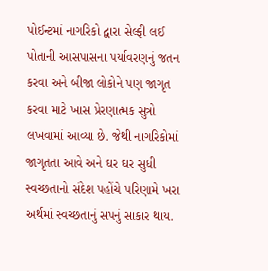પોઈન્ટમાં નાગરિકો દ્વારા સેલ્ફી લઈ પોતાની આસપાસના પર્યાવરણનું જતન કરવા અને બીજા લોકોને પણ જાગૃત કરવા માટે ખાસ પ્રેરણાત્મક સુત્રો લખવામાં આવ્યા છે. જેથી નાગરિકોમાં જાગૃતતા આવે અને ઘર ઘર સુધી સ્વચ્છતાનો સંદેશ પહોંચે પરિણામે ખરા અર્થમાં સ્વચ્છતાનું સપનું સાકાર થાય.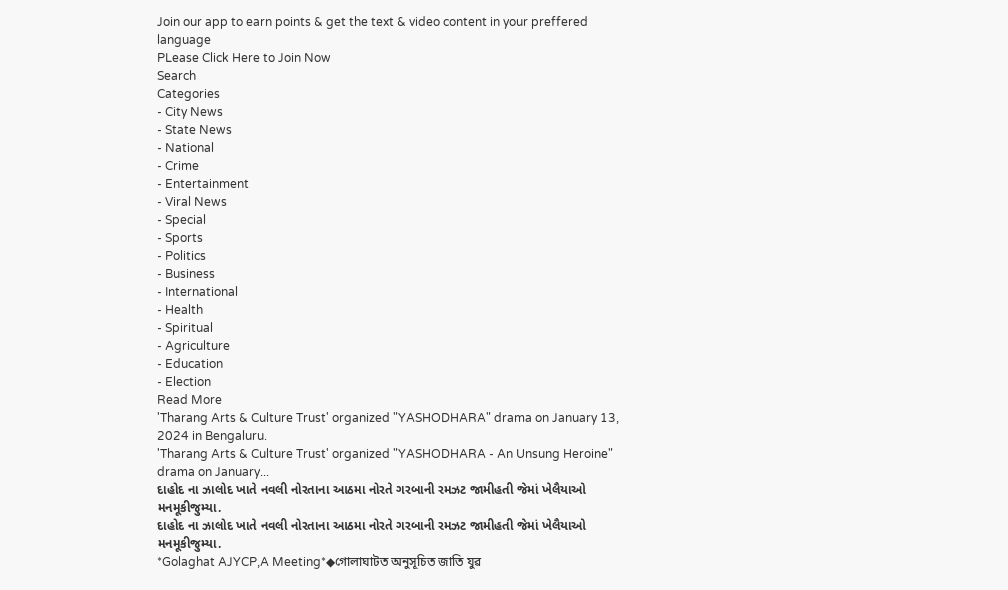Join our app to earn points & get the text & video content in your preffered language
PLease Click Here to Join Now
Search
Categories
- City News
- State News
- National
- Crime
- Entertainment
- Viral News
- Special
- Sports
- Politics
- Business
- International
- Health
- Spiritual
- Agriculture
- Education
- Election
Read More
'Tharang Arts & Culture Trust' organized "YASHODHARA" drama on January 13, 2024 in Bengaluru.
'Tharang Arts & Culture Trust' organized "YASHODHARA - An Unsung Heroine" drama on January...
દાહોદ ના ઝાલોદ ખાતે નવલી નોરતાના આઠમા નોરતે ગરબાની રમઝટ જામીહતી જેમાં ખેલૈયાઓ મનમૂકીજુમ્યા.
દાહોદ ના ઝાલોદ ખાતે નવલી નોરતાના આઠમા નોરતે ગરબાની રમઝટ જામીહતી જેમાં ખેલૈયાઓ મનમૂકીજુમ્યા.
*Golaghat AJYCP,A Meeting*◆গোলাঘাটত অনুসূচিত জাতি যুৱ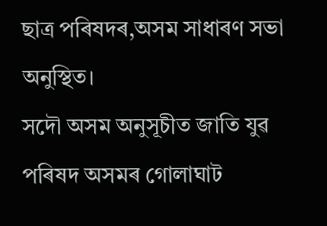ছাত্ৰ পৰিষদৰ,অসম সাধাৰণ সভা অনুস্থিত।
সদৌ অসম অনুসূচীত জাতি যুৱ পৰিষদ অসমৰ গোলাঘাট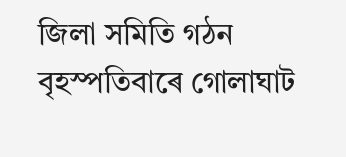জিলা সমিতি গঠন
বৃহস্পতিবাৰে গোলাঘাট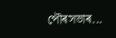পৌৰসভাৰ...